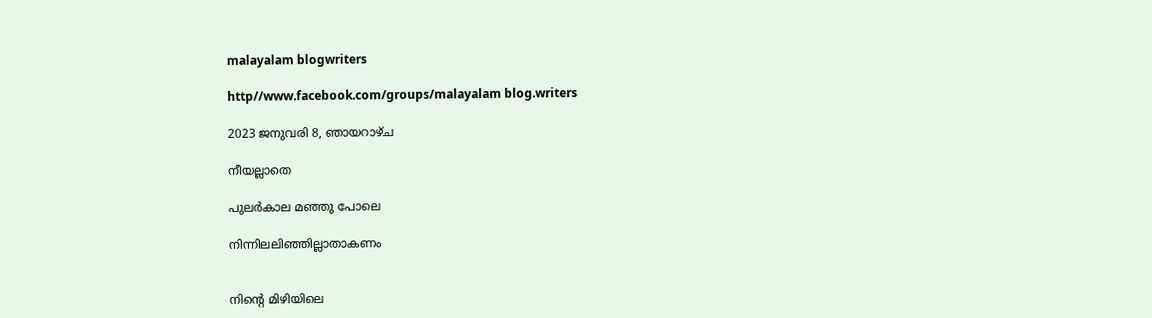malayalam blogwriters

http//www.facebook.com/groups/malayalam blog.writers

2023 ജനുവരി 8, ഞായറാഴ്‌ച

നീയല്ലാതെ

പുലർകാല മഞ്ഞു പോലെ

നിന്നിലലിഞ്ഞില്ലാതാകണം


നിൻ്റെ മിഴിയിലെ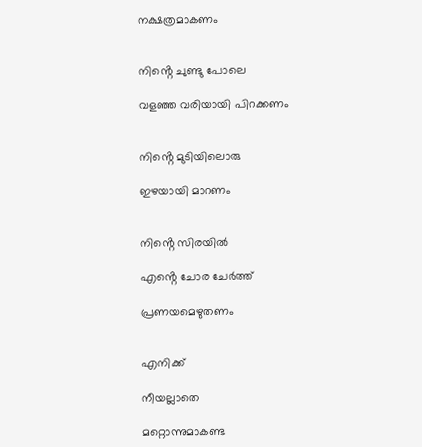നക്ഷത്രമാകണം


നിൻ്റെ ചുണ്ടു പോലെ

വളഞ്ഞ വരിയായി പിറക്കണം


നിൻ്റെ മുടിയിലൊരു

ഇഴയായി മാറണം


നിൻ്റെ സിരയിൽ

എൻ്റെ ചോര ചേർത്ത്

പ്രണയമെഴുതണം


എനിക്ക്

നീയല്ലാതെ

മറ്റൊന്നുമാകണ്ട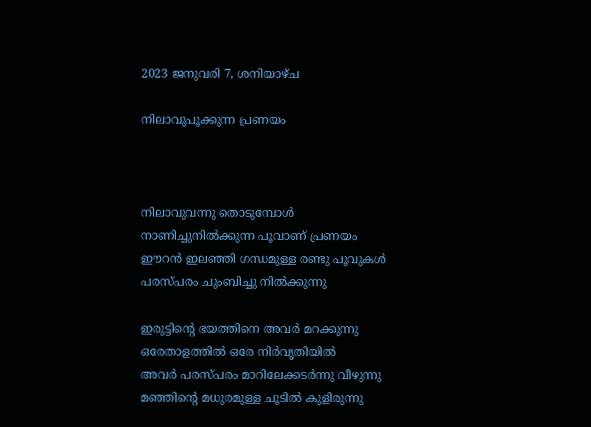2023 ജനുവരി 7, ശനിയാഴ്‌ച

നിലാവുപൂക്കുന്ന പ്രണയം



നിലാവുവന്നു തൊടുമ്പോൾ
നാണിച്ചുനിൽക്കുന്ന പൂവാണ് പ്രണയം
ഈറൻ ഇലഞ്ഞി ഗന്ധമുള്ള രണ്ടു പൂവുകൾ
പരസ്പരം ചുംബിച്ചു നിൽക്കുന്നു

ഇരുട്ടിൻ്റെ ഭയത്തിനെ അവർ മറക്കുന്നു
ഒരേതാളത്തിൽ ഒരേ നിർവൃതിയിൽ
അവർ പരസ്പരം മാറിലേക്കടർന്നു വീഴുന്നു
മഞ്ഞിൻ്റെ മധുരമുള്ള ചൂടിൽ കുളിരുന്നു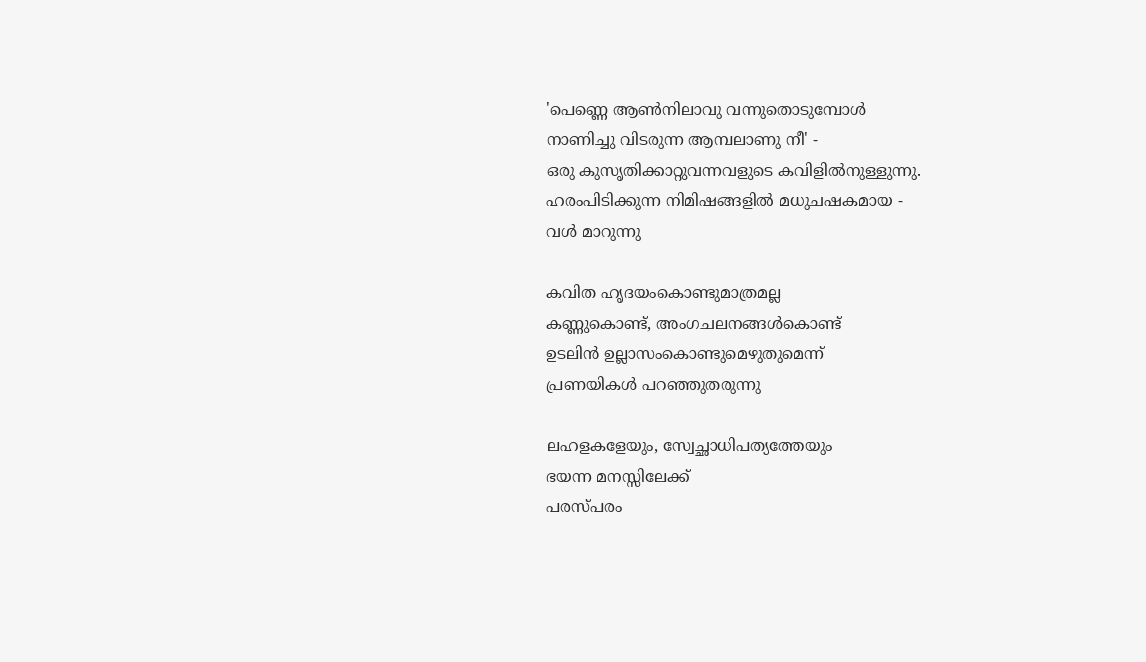'പെണ്ണെ ആൺനിലാവു വന്നുതൊടുമ്പോൾ
നാണിച്ചു വിടരുന്ന ആമ്പലാണു നീ' -
ഒരു കുസൃതിക്കാറ്റുവന്നവളുടെ കവിളിൽനുള്ളുന്നു.
ഹരംപിടിക്കുന്ന നിമിഷങ്ങളിൽ മധുചഷകമായ -
വൾ മാറുന്നു

കവിത ഹൃദയംകൊണ്ടുമാത്രമല്ല
കണ്ണുകൊണ്ട്, അംഗചലനങ്ങൾകൊണ്ട്
ഉടലിൻ ഉല്ലാസംകൊണ്ടുമെഴുതുമെന്ന്
പ്രണയികൾ പറഞ്ഞുതരുന്നു

ലഹളകളേയും, സ്വേച്ഛാധിപത്യത്തേയും
ഭയന്ന മനസ്സിലേക്ക്
പരസ്പരം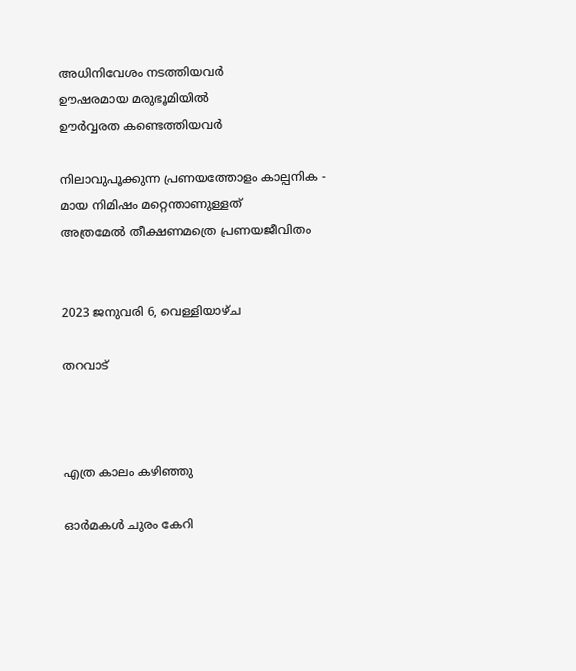അധിനിവേശം നടത്തിയവർ
ഊഷരമായ മരുഭൂമിയിൽ
ഊർവ്വരത കണ്ടെത്തിയവർ

നിലാവുപൂക്കുന്ന പ്രണയത്തോളം കാല്പനിക -
മായ നിമിഷം മറ്റെന്താണുള്ളത്
അത്രമേൽ തീക്ഷണമത്രെ പ്രണയജീവിതം


2023 ജനുവരി 6, വെള്ളിയാഴ്‌ച

തറവാട്



എത്ര കാലം കഴിഞ്ഞു

ഓർമകൾ ചുരം കേറി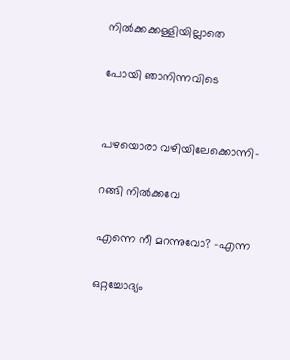നിൽക്കക്കള്ളിയില്ലാതെ

പോയി ഞാനിന്നവിടെ


പഴയൊരാ വഴിയിലേക്കൊന്നി-

റങ്ങി നിൽക്കവേ

എന്നെ നീ മറന്നുവോ? -എന്ന

ഒറ്റച്ചോദ്യം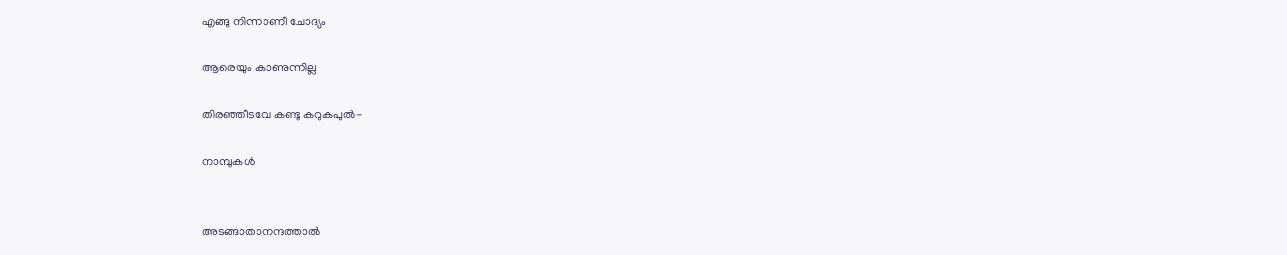എങ്ങു നിന്നാണീ ചോദ്യം

ആരെയും കാണുന്നില്ല

തിരഞ്ഞീടവേ കണ്ടു കറുകപുൽ-

നാമ്പുകൾ


അടങ്ങാതാനന്ദത്താൽ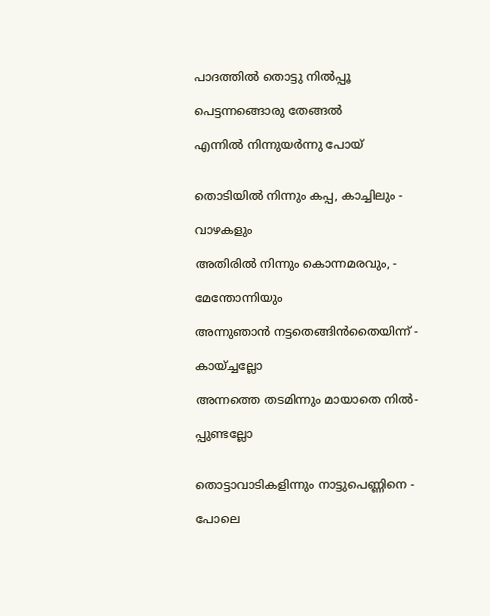പാദത്തിൽ തൊട്ടു നിൽപ്പൂ

പെട്ടന്നങ്ങൊരു തേങ്ങൽ

എന്നിൽ നിന്നുയർന്നു പോയ്


തൊടിയിൽ നിന്നും കപ്പ, കാച്ചിലും -

വാഴകളും

അതിരിൽ നിന്നും കൊന്നമരവും, -

മേന്തോന്നിയും

അന്നുഞാൻ നട്ടതെങ്ങിൻതൈയിന്ന് -

കായ്ച്ചല്ലോ

അന്നത്തെ തടമിന്നും മായാതെ നിൽ-

പ്പുണ്ടല്ലോ


തൊട്ടാവാടികളിന്നും നാട്ടുപെണ്ണിനെ -

പോലെ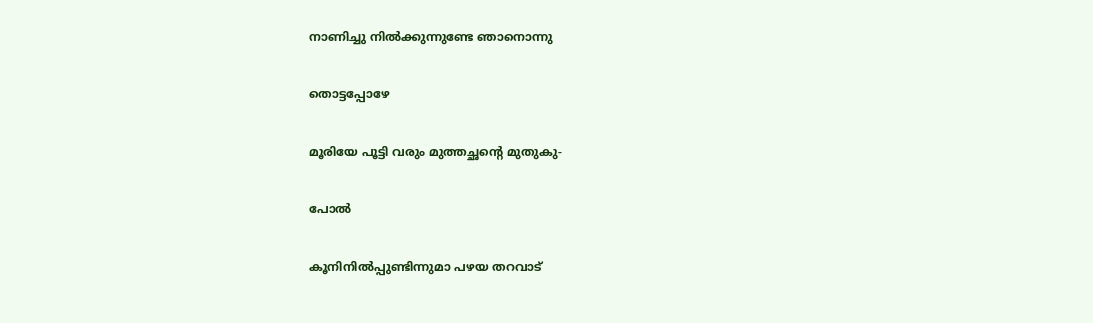നാണിച്ചു നിൽക്കുന്നുണ്ടേ ഞാനൊന്നു

തൊട്ടപ്പോഴേ

മൂരിയേ പൂട്ടി വരും മുത്തച്ഛൻ്റെ മുതുകു-

പോൽ

കൂനിനിൽപ്പുണ്ടിന്നുമാ പഴയ തറവാട്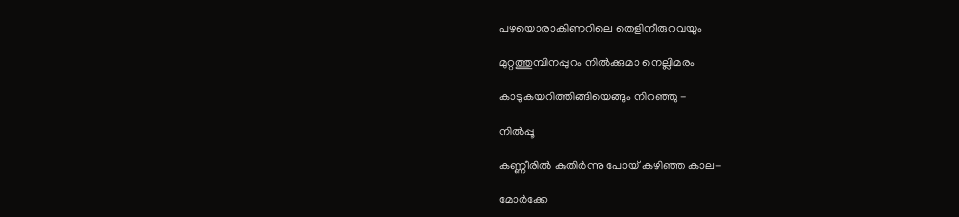പഴയൊരാകിണറിലെ തെളിനീരുറവയും

മുറ്റത്തുമ്പിനപ്പുറം നിൽക്കുമാ നെല്ലിമരം

കാടുകയറിത്തിങ്ങിയെങ്ങും നിറഞ്ഞു -

നിൽപ്പൂ

കണ്ണീരിൽ കുതിർന്നു പോയ് കഴിഞ്ഞ കാല-

മോർക്കേ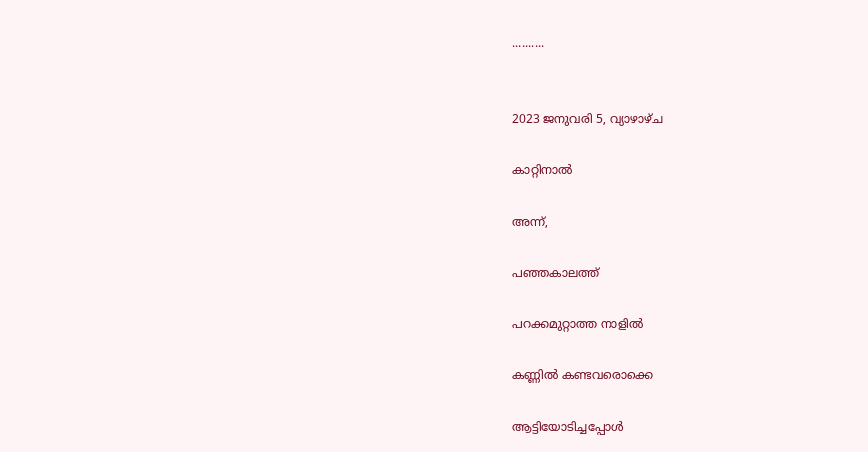..........


2023 ജനുവരി 5, വ്യാഴാഴ്‌ച

കാറ്റിനാൽ

അന്ന്,

പഞ്ഞകാലത്ത്

പറക്കമുറ്റാത്ത നാളിൽ

കണ്ണിൽ കണ്ടവരൊക്കെ

ആട്ടിയോടിച്ചപ്പോൾ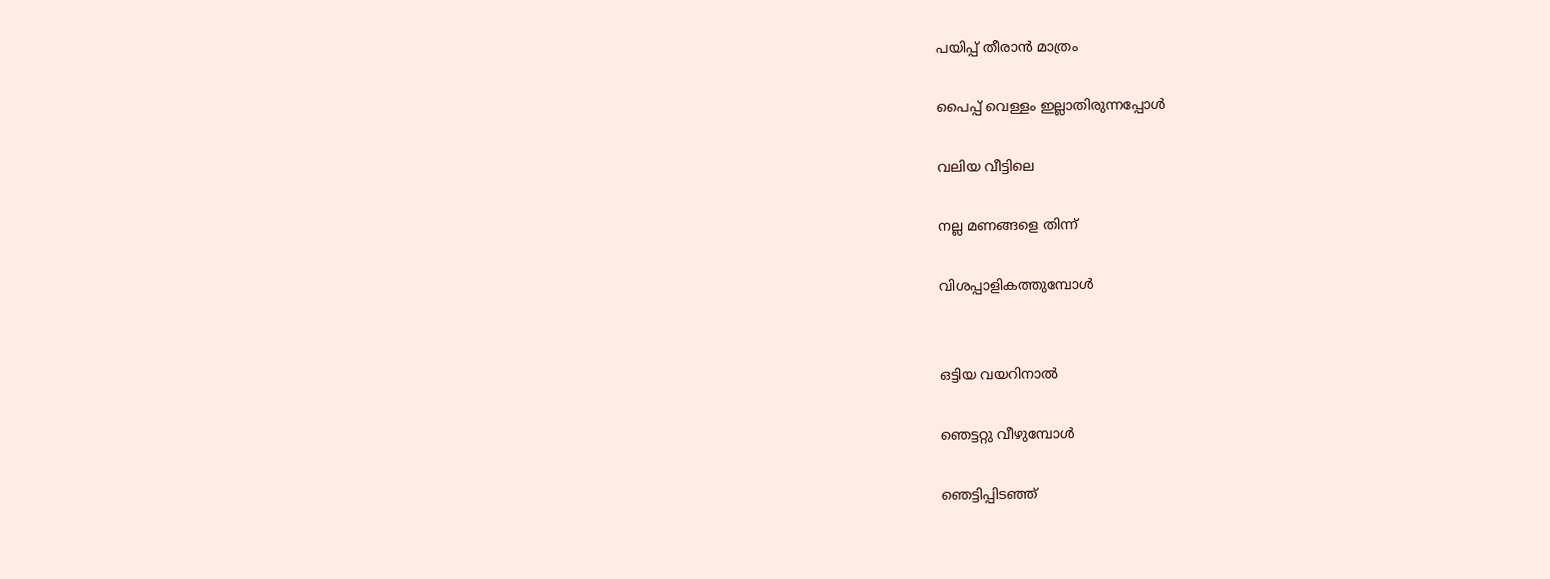പയിപ്പ് തീരാൻ മാത്രം

പൈപ്പ് വെള്ളം ഇല്ലാതിരുന്നപ്പോൾ

വലിയ വീട്ടിലെ

നല്ല മണങ്ങളെ തിന്ന്

വിശപ്പാളികത്തുമ്പോൾ


ഒട്ടിയ വയറിനാൽ

ഞെട്ടറ്റു വീഴുമ്പോൾ

ഞെട്ടിപ്പിടഞ്ഞ്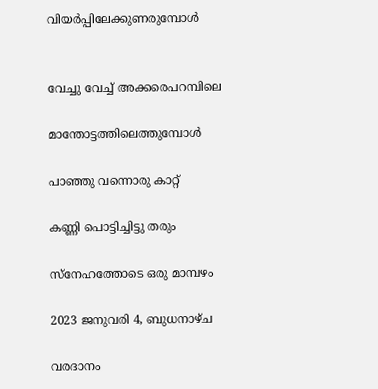വിയർപ്പിലേക്കുണരുമ്പോൾ


വേച്ചു വേച്ച് അക്കരെപറമ്പിലെ

മാന്തോട്ടത്തിലെത്തുമ്പോൾ

പാഞ്ഞു വന്നൊരു കാറ്റ്

കണ്ണി പൊട്ടിച്ചിട്ടു തരും

സ്നേഹത്തോടെ ഒരു മാമ്പഴം

2023 ജനുവരി 4, ബുധനാഴ്‌ച

വരദാനം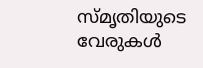സ്മൃതിയുടെ വേരുകൾ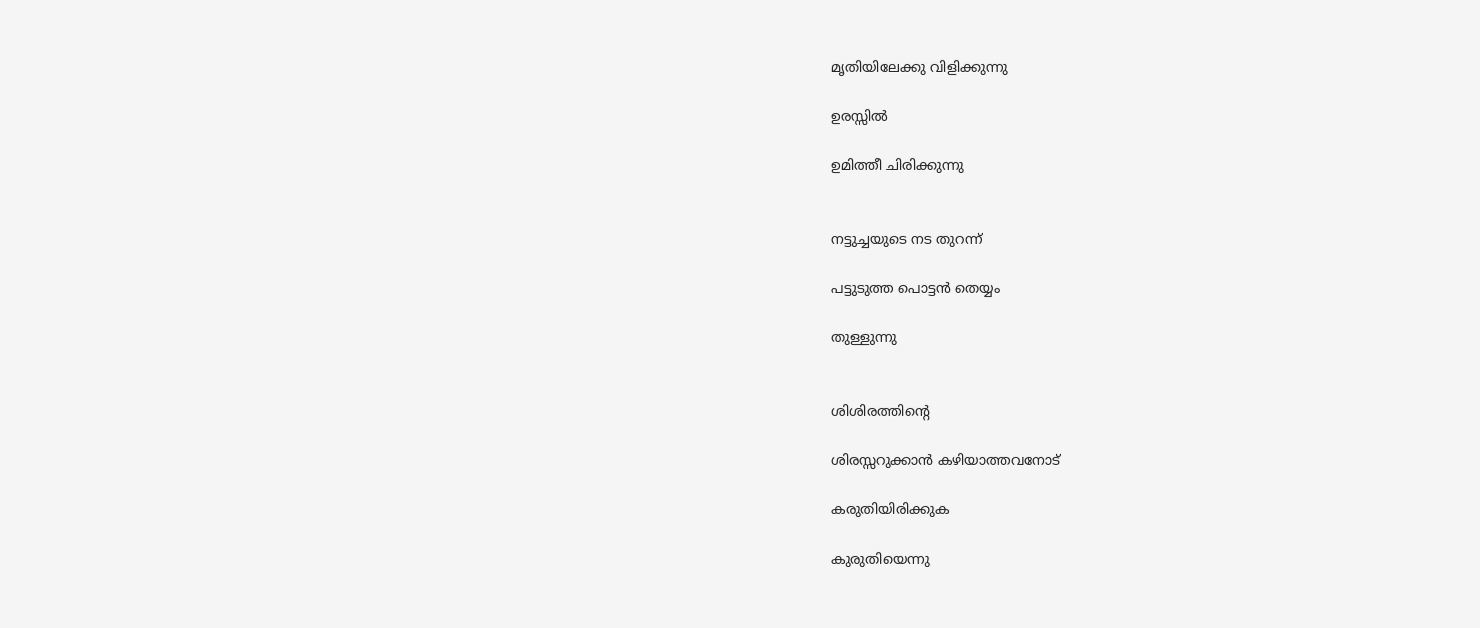മൃതിയിലേക്കു വിളിക്കുന്നു

ഉരസ്സിൽ

ഉമിത്തീ ചിരിക്കുന്നു


നട്ടുച്ചയുടെ നട തുറന്ന്

പട്ടുടുത്ത പൊട്ടൻ തെയ്യം

തുള്ളുന്നു


ശിശിരത്തിൻ്റെ

ശിരസ്സറുക്കാൻ കഴിയാത്തവനോട്

കരുതിയിരിക്കുക

കുരുതിയെന്നു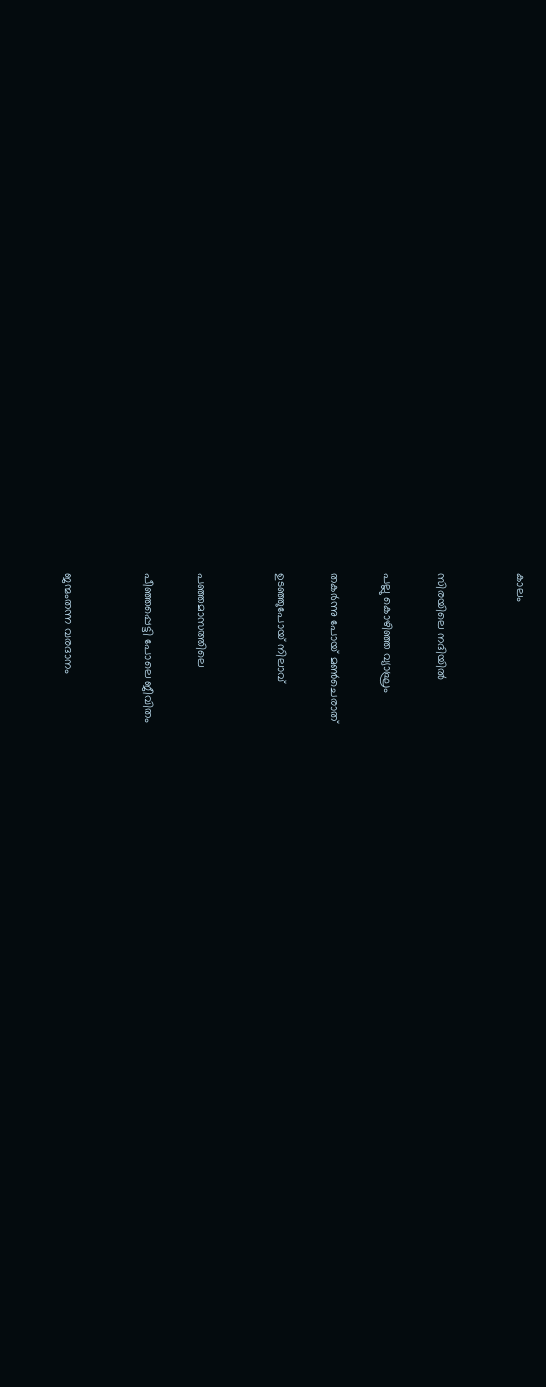കാലം


സിരയിലെ നദിയിൽ

പല്ലു കൊഴിഞ്ഞ വ്യാഘ്രം

തകർന്നു പോയ് മൺചെരാത്

ഉടഞ്ഞുപോയ് നിലാവ്


പഞ്ഞമാസത്തിലെ

പീഞ്ഞപ്പെട്ടി പോലെ ജീവിതം


ജന്മംതന്ന വരദാനം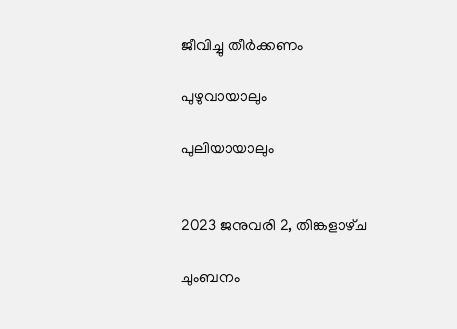ജീവിച്ചു തീർക്കണം

പുഴുവായാലും

പുലിയായാലും


2023 ജനുവരി 2, തിങ്കളാഴ്‌ച

ചുംബനം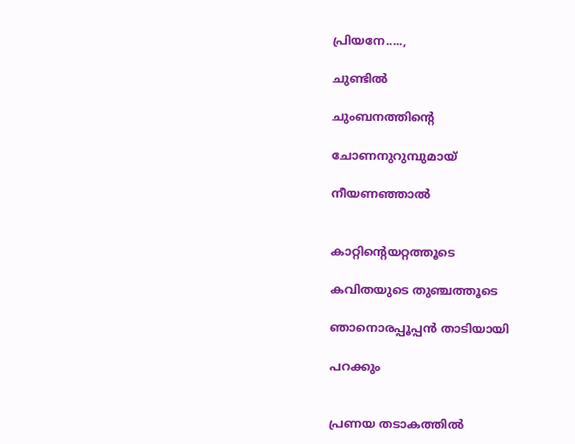പ്രിയനേ.....,

ചുണ്ടിൽ

ചുംബനത്തിൻ്റെ

ചോണനുറുമ്പുമായ്

നീയണഞ്ഞാൽ


കാറ്റിൻ്റെയറ്റത്തൂടെ

കവിതയുടെ തുഞ്ചത്തൂടെ

ഞാനൊരപ്പൂപ്പൻ താടിയായി

പറക്കും


പ്രണയ തടാകത്തിൽ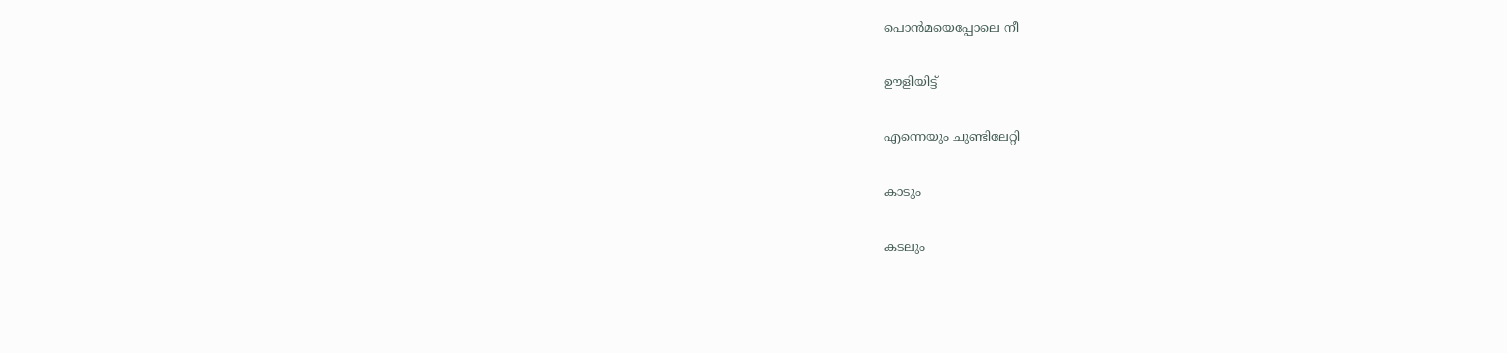പൊൻമയെപ്പോലെ നീ

ഊളിയിട്ട്

എന്നെയും ചുണ്ടിലേറ്റി

കാടും

കടലും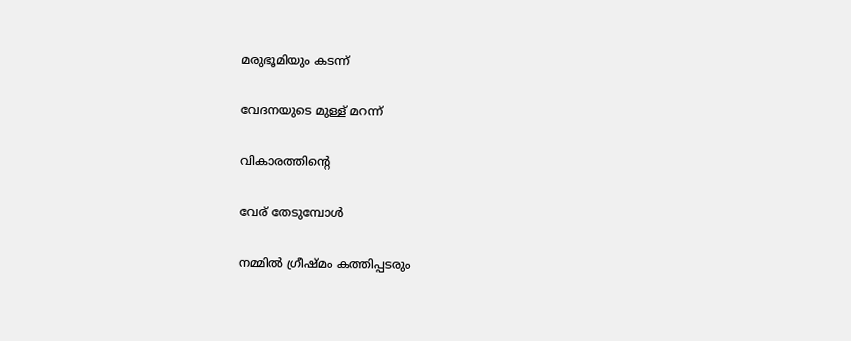മരുഭൂമിയും കടന്ന്

വേദനയുടെ മുള്ള് മറന്ന്

വികാരത്തിൻ്റെ

വേര് തേടുമ്പോൾ

നമ്മിൽ ഗ്രീഷ്മം കത്തിപ്പടരും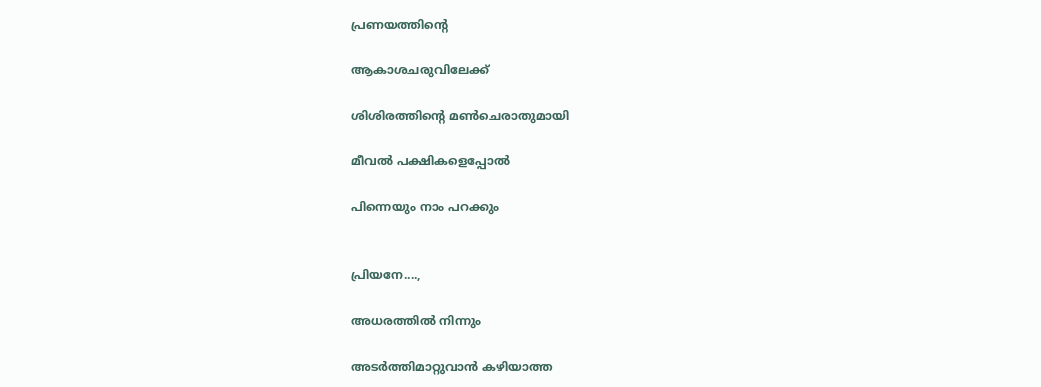പ്രണയത്തിൻ്റെ

ആകാശചരുവിലേക്ക്

ശിശിരത്തിൻ്റെ മൺചെരാതുമായി

മീവൽ പക്ഷികളെപ്പോൽ

പിന്നെയും നാം പറക്കും


പ്രിയനേ....,

അധരത്തിൽ നിന്നും

അടർത്തിമാറ്റുവാൻ കഴിയാത്ത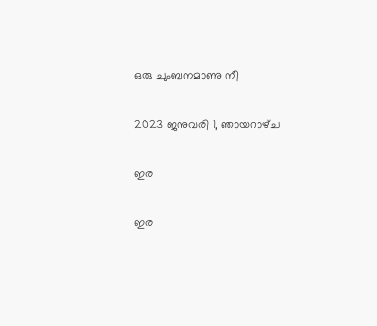ഒരു ചുംബനമാണു നീ

2023 ജനുവരി 1, ഞായറാഴ്‌ച

ഇര

ഇര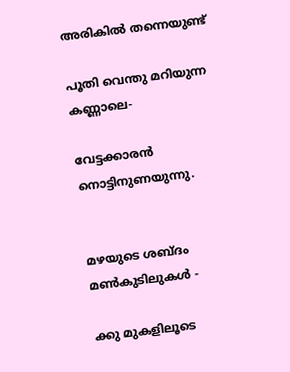അരികിൽ തന്നെയുണ്ട്

പൂതി വെന്തു മറിയുന്ന കണ്ണാലെ-

വേട്ടക്കാരൻ നൊട്ടിനുണയുന്നു.


മഴയുടെ ശബ്ദം മൺകുടിലുകൾ -

ക്കു മുകളിലൂടെ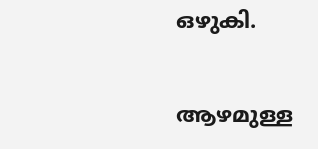ഒഴുകി.

ആഴമുള്ള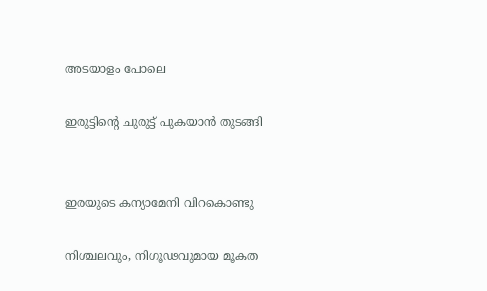അടയാളം പോലെ

ഇരുട്ടിൻ്റെ ചുരുട്ട് പുകയാൻ തുടങ്ങി


ഇരയുടെ കന്യാമേനി വിറകൊണ്ടു

നിശ്ചലവും, നിഗൂഢവുമായ മൂകത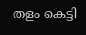തളം കെട്ടി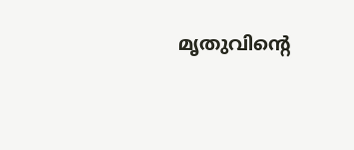മൃതുവിൻ്റെ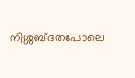നിശ്ശബ്ദതപോലെ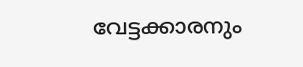വേട്ടക്കാരനും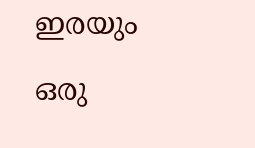ഇരയും

ഒരു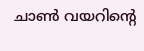ചാൺ വയറിൻ്റെ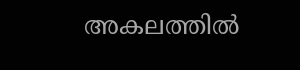അകലത്തിൽ